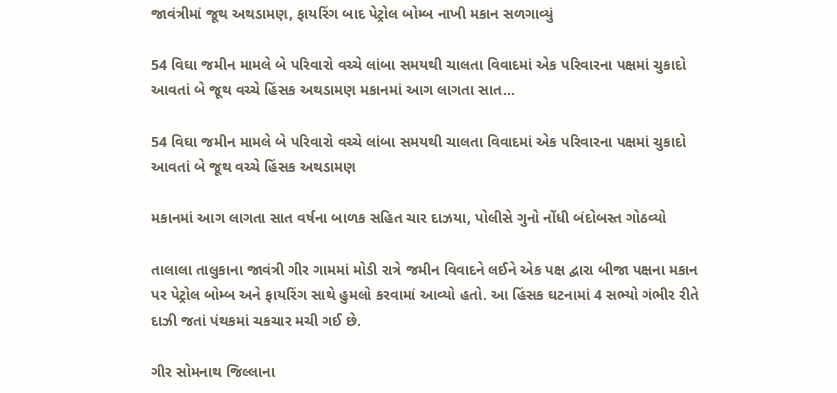જાવંત્રીમાં જૂથ અથડામણ, ફાયરિંગ બાદ પેટ્રોલ બોમ્બ નાખી મકાન સળગાવ્યું

54 વિઘા જમીન મામલે બે પરિવારો વચ્ચે લાંબા સમયથી ચાલતા વિવાદમાં એક પરિવારના પક્ષમાં ચુકાદો આવતાં બે જૂથ વચ્ચે હિંસક અથડામણ મકાનમાં આગ લાગતા સાત…

54 વિઘા જમીન મામલે બે પરિવારો વચ્ચે લાંબા સમયથી ચાલતા વિવાદમાં એક પરિવારના પક્ષમાં ચુકાદો આવતાં બે જૂથ વચ્ચે હિંસક અથડામણ

મકાનમાં આગ લાગતા સાત વર્ષના બાળક સહિત ચાર દાઝયા, પોલીસે ગુનો નોંધી બંદોબસ્ત ગોઠવ્યો

તાલાલા તાલુકાના જાવંત્રી ગીર ગામમાં મોડી રાત્રે જમીન વિવાદને લઈને એક પક્ષ દ્વારા બીજા પક્ષના મકાન પર પેટ્રોલ બોમ્બ અને ફાયરિંગ સાથે હુમલો કરવામાં આવ્યો હતો. આ હિંસક ઘટનામાં 4 સભ્યો ગંભીર રીતે દાઝી જતાં પંથકમાં ચકચાર મચી ગઈ છે.

ગીર સોમનાથ જિલ્લાના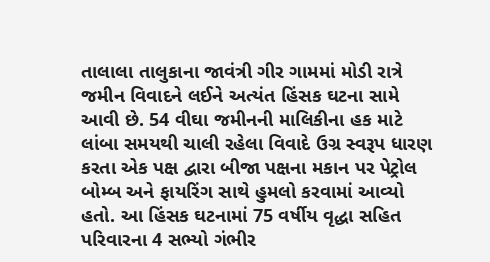તાલાલા તાલુકાના જાવંત્રી ગીર ગામમાં મોડી રાત્રે જમીન વિવાદને લઈને અત્યંત હિંસક ઘટના સામે આવી છે. 54 વીઘા જમીનની માલિકીના હક માટે લાંબા સમયથી ચાલી રહેલા વિવાદે ઉગ્ર સ્વરૂપ ધારણ કરતા એક પક્ષ દ્વારા બીજા પક્ષના મકાન પર પેટ્રોલ બોમ્બ અને ફાયરિંગ સાથે હુમલો કરવામાં આવ્યો હતો. આ હિંસક ઘટનામાં 75 વર્ષીય વૃદ્ધા સહિત પરિવારના 4 સભ્યો ગંભીર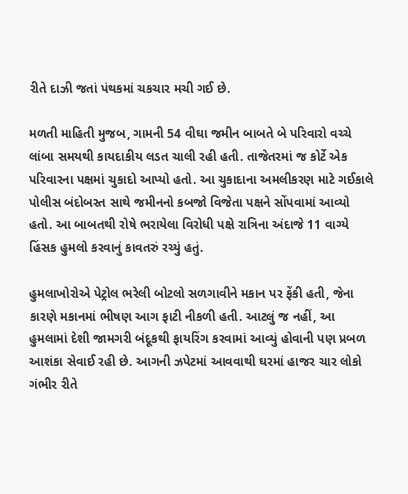રીતે દાઝી જતાં પંથકમાં ચકચાર મચી ગઈ છે.

મળતી માહિતી મુજબ, ગામની 54 વીઘા જમીન બાબતે બે પરિવારો વચ્ચે લાંબા સમયથી કાયદાકીય લડત ચાલી રહી હતી. તાજેતરમાં જ કોર્ટે એક પરિવારના પક્ષમાં ચુકાદો આપ્યો હતો. આ ચુકાદાના અમલીકરણ માટે ગઈકાલે પોલીસ બંદોબસ્ત સાથે જમીનનો કબજો વિજેતા પક્ષને સોંપવામાં આવ્યો હતો. આ બાબતથી રોષે ભરાયેલા વિરોધી પક્ષે રાત્રિના અંદાજે 11 વાગ્યે હિંસક હુમલો કરવાનું કાવતરું રચ્યું હતું.

હુમલાખોરોએ પેટ્રોલ ભરેલી બોટલો સળગાવીને મકાન પર ફેંકી હતી, જેના કારણે મકાનમાં ભીષણ આગ ફાટી નીકળી હતી. આટલું જ નહીં, આ હુમલામાં દેશી જામગરી બંદૂકથી ફાયરિંગ કરવામાં આવ્યું હોવાની પણ પ્રબળ આશંકા સેવાઈ રહી છે. આગની ઝપેટમાં આવવાથી ઘરમાં હાજર ચાર લોકો ગંભીર રીતે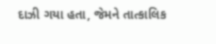દાઝી ગયા હતા, જેમને તાત્કાલિક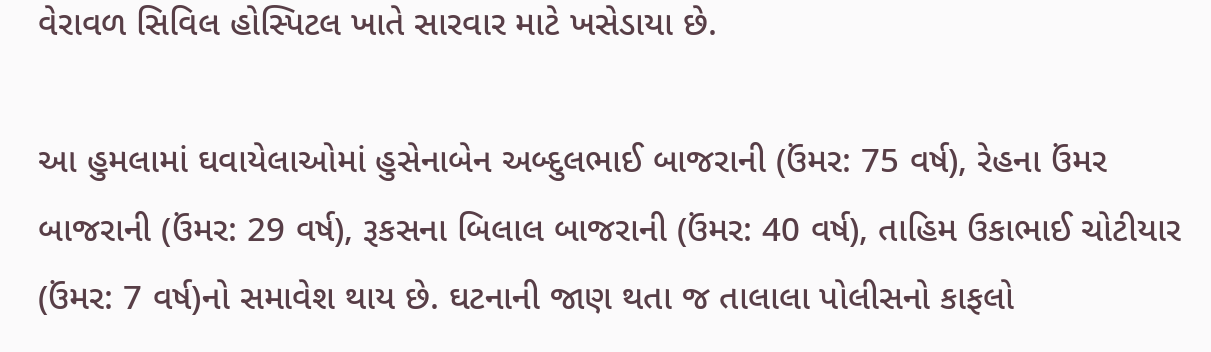વેરાવળ સિવિલ હોસ્પિટલ ખાતે સારવાર માટે ખસેડાયા છે.

આ હુમલામાં ઘવાયેલાઓમાં હુસેનાબેન અબ્દુલભાઈ બાજરાની (ઉંમર: 75 વર્ષ), રેહના ઉંમર બાજરાની (ઉંમર: 29 વર્ષ), રૂકસના બિલાલ બાજરાની (ઉંમર: 40 વર્ષ), તાહિમ ઉકાભાઈ ચોટીયાર (ઉંમર: 7 વર્ષ)નો સમાવેશ થાય છે. ઘટનાની જાણ થતા જ તાલાલા પોલીસનો કાફલો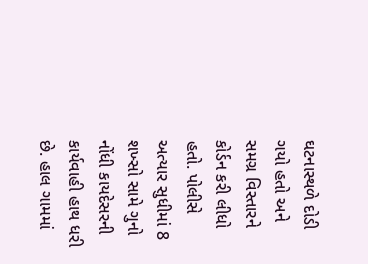ઘટનાસ્થળે દોડી ગયો હતો અને સમગ્ર વિસ્તારને કોર્ડન કરી લીધો હતો. પોલીસે અત્યાર સુધીમાં 8 શખ્સો સામે ગુનો નોંધી કાયદેસરની કાર્યવાહી હાથ ધરી છે. હાલ ગામમાં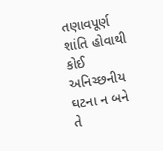તણાવપૂર્ણ શાંતિ હોવાથી કોઈ અનિચ્છનીય ઘટના ન બને તે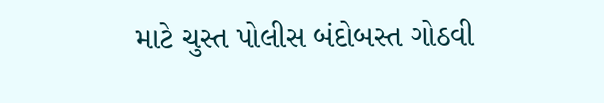માટે ચુસ્ત પોલીસ બંદોબસ્ત ગોઠવી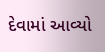દેવામાં આવ્યો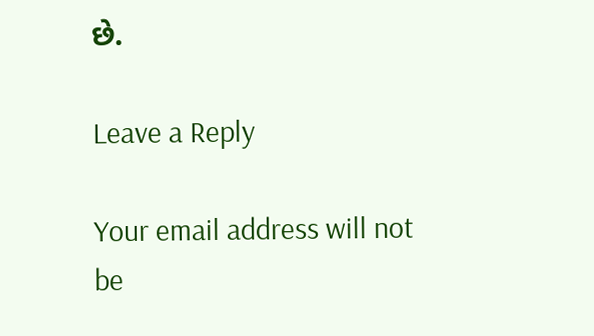છે.

Leave a Reply

Your email address will not be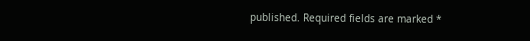published. Required fields are marked *